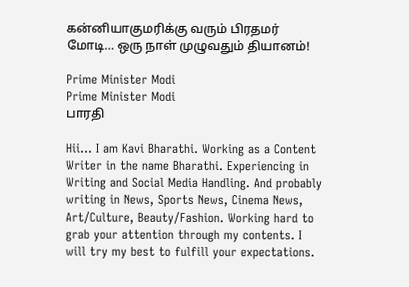கன்னியாகுமரிக்கு வரும் பிரதமர் மோடி… ஒரு நாள் முழுவதும் தியானம்!

Prime Minister Modi
Prime Minister Modi
பாரதி

Hii… I am Kavi Bharathi. Working as a Content Writer in the name Bharathi. Experiencing in Writing and Social Media Handling. And probably writing in News, Sports News, Cinema News, Art/Culture, Beauty/Fashion. Working hard to grab your attention through my contents. I will try my best to fulfill your expectations.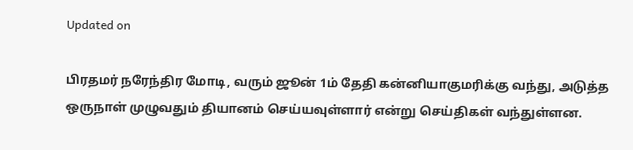Updated on

பிரதமர் நரேந்திர மோடி, வரும் ஜூன் 1ம் தேதி கன்னியாகுமரிக்கு வந்து, அடுத்த ஒருநாள் முழுவதும் தியானம் செய்யவுள்ளார் என்று செய்திகள் வந்துள்ளன.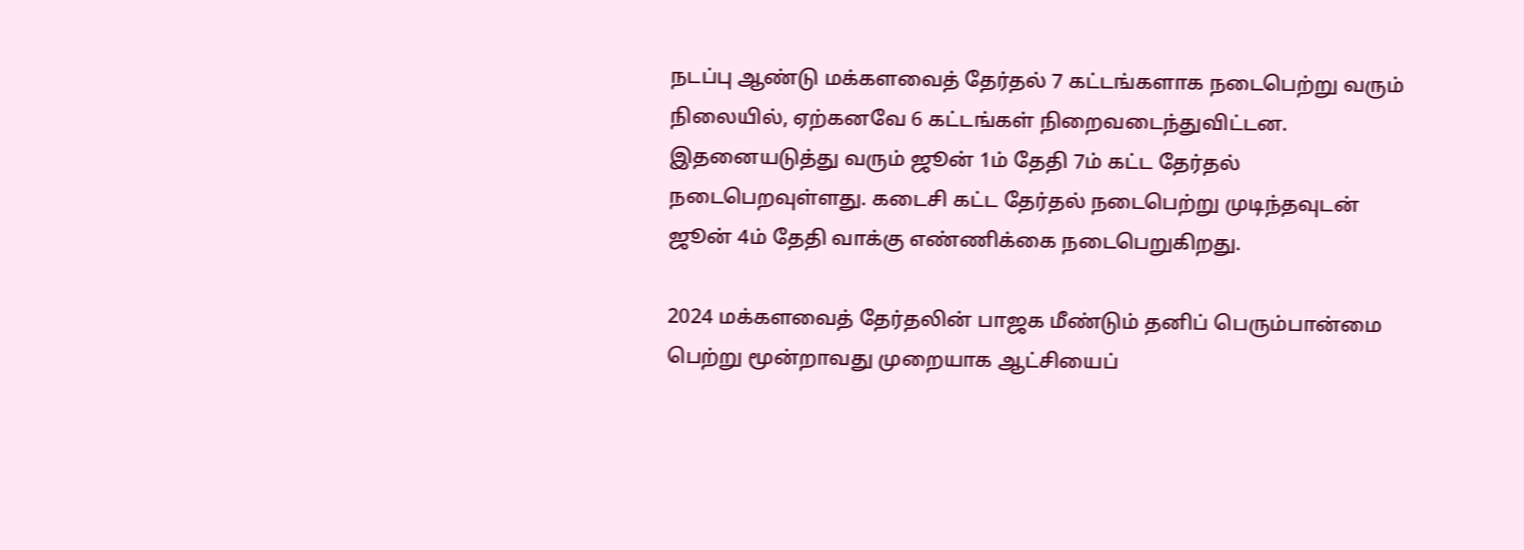நடப்பு ஆண்டு மக்களவைத் தேர்தல் 7 கட்டங்களாக நடைபெற்று வரும் நிலையில், ஏற்கனவே 6 கட்டங்கள் நிறைவடைந்துவிட்டன. இதனையடுத்து வரும் ஜூன் 1ம் தேதி 7ம் கட்ட தேர்தல் நடைபெறவுள்ளது. கடைசி கட்ட தேர்தல் நடைபெற்று முடிந்தவுடன் ஜூன் 4ம் தேதி வாக்கு எண்ணிக்கை நடைபெறுகிறது.

2024 மக்களவைத் தேர்தலின் பாஜக மீண்டும் தனிப் பெரும்பான்மை பெற்று மூன்றாவது முறையாக ஆட்சியைப்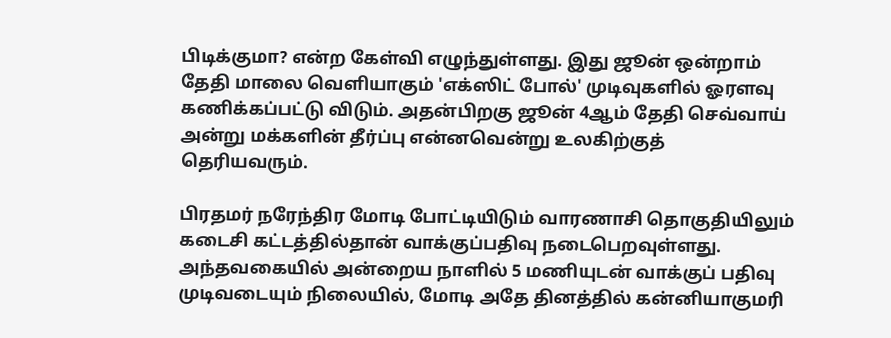பிடிக்குமா? என்ற கேள்வி எழுந்துள்ளது. இது ஜூன் ஒன்றாம் தேதி மாலை வெளியாகும் 'எக்ஸிட் போல்' முடிவுகளில் ஓரளவு கணிக்கப்பட்டு விடும். அதன்பிறகு ஜூன் 4ஆம் தேதி செவ்வாய் அன்று மக்களின் தீர்ப்பு என்னவென்று உலகிற்குத் தெரியவரும்.

பிரதமர் நரேந்திர மோடி போட்டியிடும் வாரணாசி தொகுதியிலும் கடைசி கட்டத்தில்தான் வாக்குப்பதிவு நடைபெறவுள்ளது. அந்தவகையில் அன்றைய நாளில் 5 மணியுடன் வாக்குப் பதிவு முடிவடையும் நிலையில், மோடி அதே தினத்தில் கன்னியாகுமரி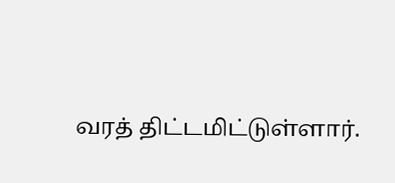வரத் திட்டமிட்டுள்ளார்.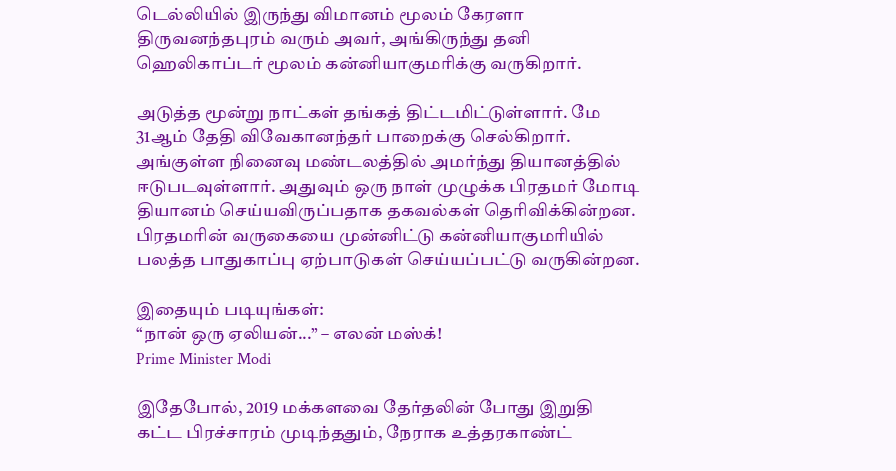டெல்லியில் இருந்து விமானம் மூலம் கேரளா திருவனந்தபுரம் வரும் அவர், அங்கிருந்து தனி ஹெலிகாப்டர் மூலம் கன்னியாகுமரிக்கு வருகிறார்.

அடுத்த மூன்று நாட்கள் தங்கத் திட்டமிட்டுள்ளார். மே 31ஆம் தேதி விவேகானந்தர் பாறைக்கு செல்கிறார். அங்குள்ள நினைவு மண்டலத்தில் அமர்ந்து தியானத்தில் ஈடுபடவுள்ளார். அதுவும் ஒரு நாள் முழுக்க பிரதமர் மோடி தியானம் செய்யவிருப்பதாக தகவல்கள் தெரிவிக்கின்றன. பிரதமரின் வருகையை முன்னிட்டு கன்னியாகுமரியில் பலத்த பாதுகாப்பு ஏற்பாடுகள் செய்யப்பட்டு வருகின்றன.

இதையும் படியுங்கள்:
“நான் ஒரு ஏலியன்...” – எலன் மஸ்க்!
Prime Minister Modi

இதேபோல், 2019 மக்களவை தேர்தலின் போது இறுதி கட்ட பிரச்சாரம் முடிந்ததும், நேராக உத்தரகாண்ட்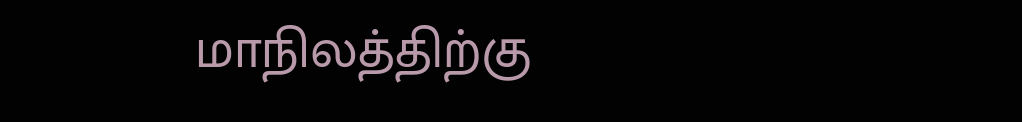மாநிலத்திற்கு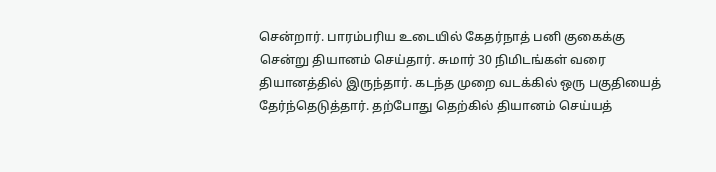சென்றார். பாரம்பரிய உடையில் கேதர்நாத் பனி குகைக்கு சென்று தியானம் செய்தார். சுமார் 30 நிமிடங்கள் வரை தியானத்தில் இருந்தார். கடந்த முறை வடக்கில் ஒரு பகுதியைத் தேர்ந்தெடுத்தார். தற்போது தெற்கில் தியானம் செய்யத்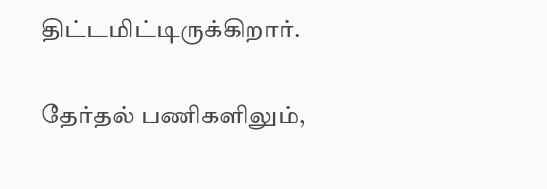திட்டமிட்டிருக்கிறார்.

தேர்தல் பணிகளிலும்,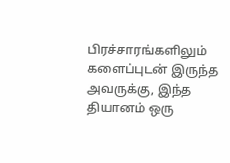பிரச்சாரங்களிலும் களைப்புடன் இருந்த அவருக்கு, இந்த தியானம் ஒரு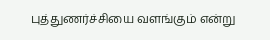புத்துணர்ச்சியை வளங்கும் என்று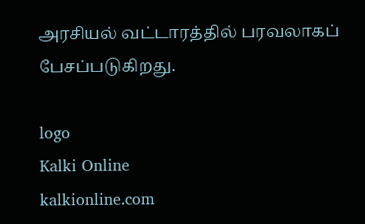அரசியல் வட்டாரத்தில் பரவலாகப் பேசப்படுகிறது.

logo
Kalki Online
kalkionline.com